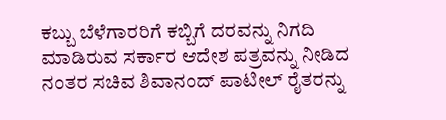ಕಬ್ಬು ಬೆಳೆಗಾರರಿಗೆ ಕಬ್ಬಿಗೆ ದರವನ್ನು ನಿಗದಿ ಮಾಡಿರುವ ಸರ್ಕಾರ ಆದೇಶ ಪತ್ರವನ್ನು ನೀಡಿದ ನಂತರ ಸಚಿವ ಶಿವಾನಂದ್ ಪಾಟೀಲ್ ರೈತರನ್ನು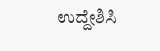ಉದ್ದೇಶಿಸಿ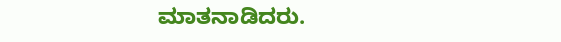ಮಾತನಾಡಿದರು.